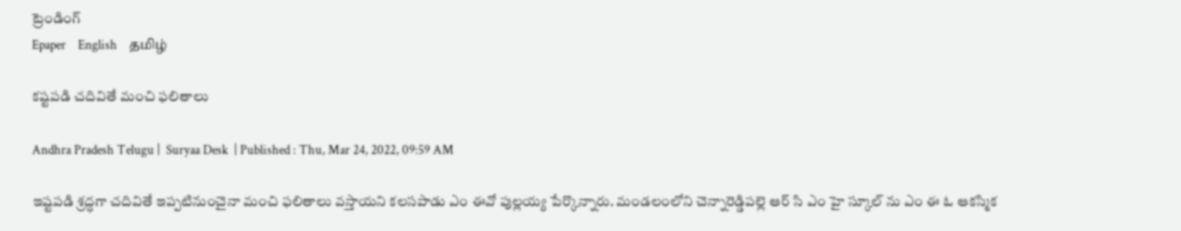ట్రెండింగ్
Epaper    English    தமிழ்

కష్టపడి చదివితే మంచి ఫలితాలు

Andhra Pradesh Telugu |  Suryaa Desk  | Published : Thu, Mar 24, 2022, 09:59 AM

ఇష్టపడి శ్రద్ధగా చదివితే ఇప్పటినుంచైనా మంచి ఫలితాలు వస్తాయని కలసపాడు ఎం ఈవో పుల్లయ్య పేర్కొన్నారు. మండలంలోని చెన్నారెడ్డిపల్లె ఆర్ సి ఎం హై స్కూల్ ను ఎం ఈ ఓ ఆకస్మిక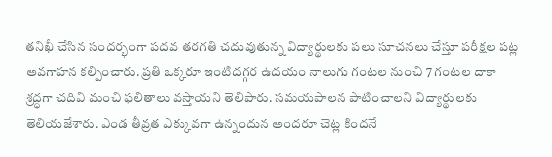తనిఖీ చేసిన సందర్భంగా పదవ తరగతి చదువుతున్న విద్యార్థులకు పలు సూచనలు చేస్తూ పరీక్షల పట్ల అవగాహన కల్పించారు. ప్రతి ఒక్కరూ ఇంటిదగ్గర ఉదయం నాలుగు గంటల నుంచి 7 గంటల దాకా శ్రద్ధగా చదివి మంచి ఫలితాలు వస్తాయని తెలిపారు. సమయపాలన పాటించాలని విద్యార్థులకు తెలియజేశారు. ఎండ తీవ్రత ఎక్కువగా ఉన్నందున అందరూ చెట్ల కిందనే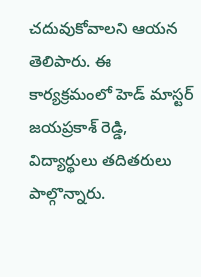చదువుకోవాలని ఆయన తెలిపారు. ఈ కార్యక్రమంలో హెడ్ మాస్టర్ జయప్రకాశ్ రెడ్డి, విద్యార్థులు తదితరులు పాల్గొన్నారు.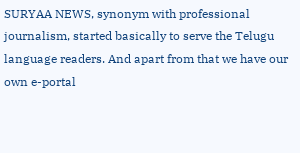SURYAA NEWS, synonym with professional journalism, started basically to serve the Telugu language readers. And apart from that we have our own e-portal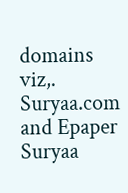domains viz,. Suryaa.com and Epaper Suryaa